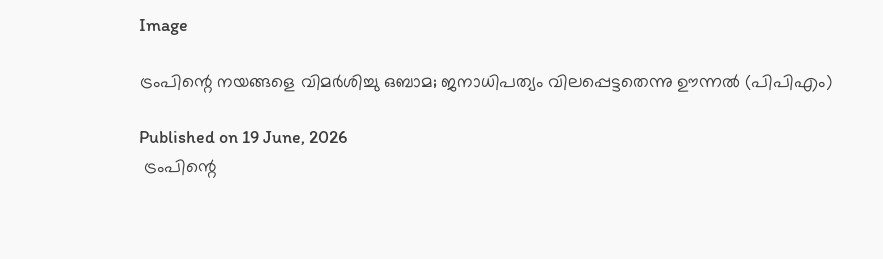Image

ട്രംപിന്റെ നയങ്ങളെ വിമർശിച്ചു ഒബാമ; ജനാധിപത്യം വിലപ്പെട്ടതെന്നു ഊന്നൽ (പിപിഎം)

Published on 19 June, 2026
 ട്രംപിന്റെ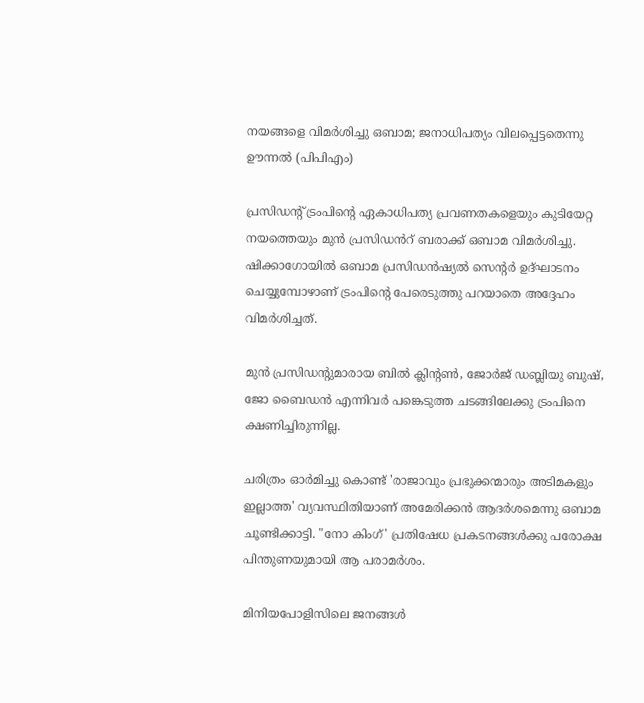നയങ്ങളെ വിമർശിച്ചു ഒബാമ; ജനാധിപത്യം വിലപ്പെട്ടതെന്നു ഊന്നൽ (പിപിഎം)

പ്രസിഡന്റ് ട്രംപിന്റെ ഏകാധിപത്യ പ്രവണതകളെയും കുടിയേറ്റ നയത്തെയും മുൻ പ്രസിഡൻറ് ബരാക്ക് ഒബാമ വിമർശിച്ചു. ഷിക്കാഗോയിൽ ഒബാമ പ്രസിഡൻഷ്യൽ സെന്റർ ഉദ്‌ഘാടനം ചെയ്യുമ്പോഴാണ് ട്രംപിന്റെ പേരെടുത്തു പറയാതെ അദ്ദേഹം വിമർശിച്ചത്.

മുൻ പ്രസിഡന്റുമാരായ ബിൽ ക്ലിന്റൺ, ജോർജ് ഡബ്ലിയു ബുഷ്, ജോ ബൈഡൻ എന്നിവർ പങ്കെടുത്ത ചടങ്ങിലേക്കു ട്രംപിനെ ക്ഷണിച്ചിരുന്നില്ല.

ചരിത്രം ഓർമിച്ചു കൊണ്ട് 'രാജാവും പ്രഭുക്കന്മാരും അടിമകളും ഇല്ലാത്ത' വ്യവസ്ഥിതിയാണ് അമേരിക്കൻ ആദർശമെന്നു ഒബാമ ചൂണ്ടിക്കാട്ടി. "നോ കിംഗ്' പ്രതിഷേധ പ്രകടനങ്ങൾക്കു പരോക്ഷ പിന്തുണയുമായി ആ പരാമർശം.

മിനിയപോളിസിലെ ജനങ്ങൾ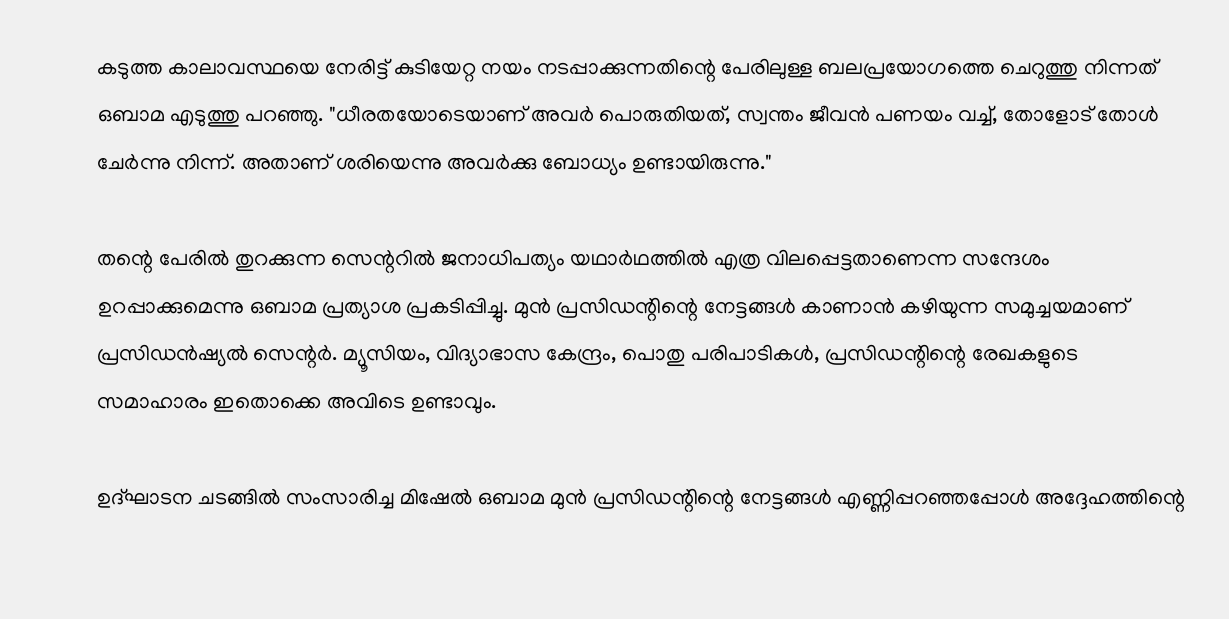കടുത്ത കാലാവസ്ഥയെ നേരിട്ട് കുടിയേറ്റ നയം നടപ്പാക്കുന്നതിന്റെ പേരിലുള്ള ബലപ്രയോഗത്തെ ചെറുത്തു നിന്നത് ഒബാമ എടുത്തു പറഞ്ഞു. "ധീരതയോടെയാണ് അവർ പൊരുതിയത്, സ്വന്തം ജീവൻ പണയം വച്ച്, തോളോട് തോൾ ചേർന്നു നിന്ന്. അതാണ് ശരിയെന്നു അവർക്കു ബോധ്യം ഉണ്ടായിരുന്നു."

തന്റെ പേരിൽ തുറക്കുന്ന സെന്ററിൽ ജനാധിപത്യം യഥാർഥത്തിൽ എത്ര വിലപ്പെട്ടതാണെന്ന സന്ദേശം ഉറപ്പാക്കുമെന്നു ഒബാമ പ്രത്യാശ പ്രകടിപ്പിച്ചു. മുൻ പ്രസിഡന്റിന്റെ നേട്ടങ്ങൾ കാണാൻ കഴിയുന്ന സമുച്ചയമാണ് പ്രസിഡൻഷ്യൽ സെന്റർ. മ്യൂസിയം, വിദ്യാഭാസ കേന്ദ്രം, പൊതു പരിപാടികൾ, പ്രസിഡന്റിന്റെ രേഖകളുടെ സമാഹാരം ഇതൊക്കെ അവിടെ ഉണ്ടാവും.

ഉദ്‌ഘാടന ചടങ്ങിൽ സംസാരിച്ച മിഷേൽ ഒബാമ മുൻ പ്രസിഡന്റിന്റെ നേട്ടങ്ങൾ എണ്ണിപ്പറഞ്ഞപ്പോൾ അദ്ദേഹത്തിന്റെ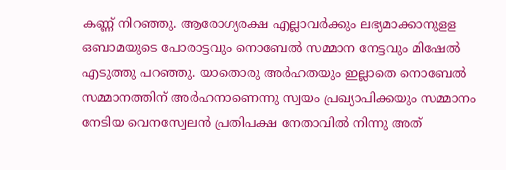കണ്ണ് നിറഞ്ഞു. ആരോഗ്യരക്ഷ എല്ലാവർക്കും ലഭ്യമാക്കാനുളള ഒബാമയുടെ പോരാട്ടവും നൊബേൽ സമ്മാന നേട്ടവും മിഷേൽ എടുത്തു പറഞ്ഞു. യാതൊരു അർഹതയും ഇല്ലാതെ നൊബേൽ സമ്മാനത്തിന് അർഹനാണെന്നു സ്വയം പ്രഖ്യാപിക്കയും സമ്മാനം നേടിയ വെനസ്വേലൻ പ്രതിപക്ഷ നേതാവിൽ നിന്നു അത്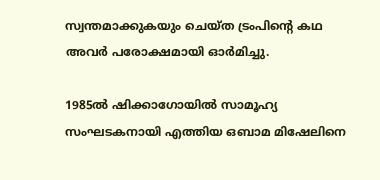സ്വന്തമാക്കുകയും ചെയ്ത ട്രംപിന്റെ കഥ അവർ പരോക്ഷമായി ഓർമിച്ചു.

1985ൽ ഷിക്കാഗോയിൽ സാമൂഹ്യ സംഘടകനായി എത്തിയ ഒബാമ മിഷേലിനെ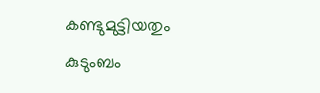കണ്ടുമുട്ടിയതും കുടുംബം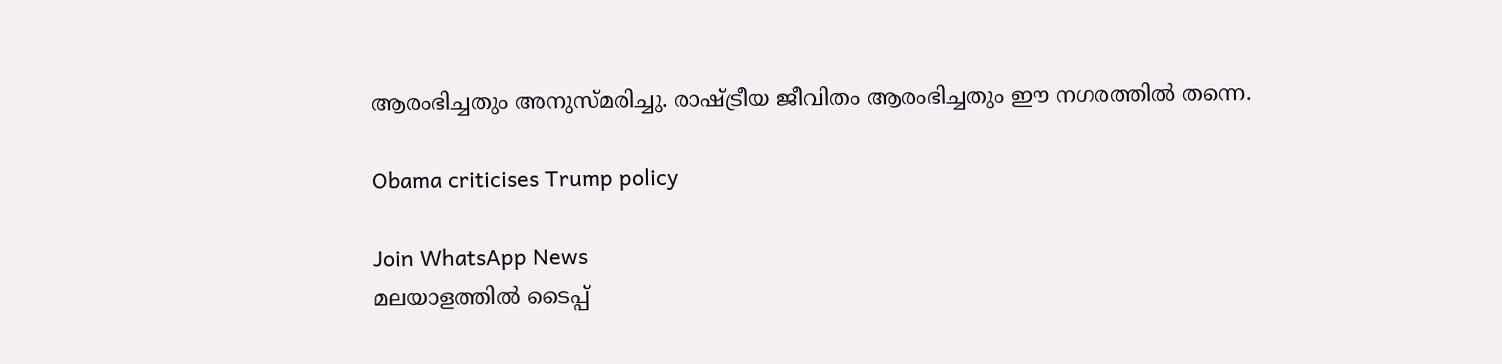ആരംഭിച്ചതും അനുസ്മരിച്ചു. രാഷ്ട്രീയ ജീവിതം ആരംഭിച്ചതും ഈ നഗരത്തിൽ തന്നെ.

Obama criticises Trump policy

Join WhatsApp News
മലയാളത്തില്‍ ടൈപ്പ്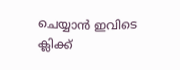ചെയ്യാന്‍ ഇവിടെ ക്ലിക്ക്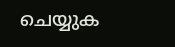ചെയ്യുക